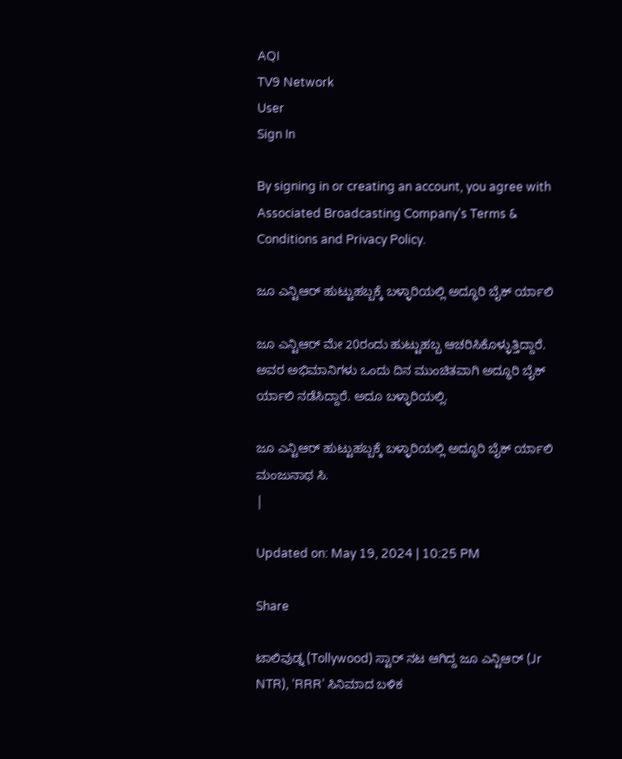AQI
TV9 Network
User
Sign In

By signing in or creating an account, you agree with Associated Broadcasting Company's Terms & Conditions and Privacy Policy.

ಜೂ ಎನ್ಟಿಆರ್ ಹುಟ್ಟುಹಬ್ಬಕ್ಕೆ ಬಳ್ಳಾರಿಯಲ್ಲಿ ಅದ್ಧೂರಿ ಬೈಕ್ ರ್ಯಾಲಿ

ಜೂ ಎನ್ಟಿಆರ್ ಮೇ 20ರಂದು ಹುಟ್ಟುಹಬ್ಬ ಆಚರಿಸಿಕೊಳ್ಳುತ್ತಿದ್ದಾರೆ. ಅವರ ಅಭಿಮಾನಿಗಳು ಒಂದು ದಿನ ಮುಂಚಿತವಾಗಿ ಅದ್ಧೂರಿ ಬೈಕ್ ರ್ಯಾಲಿ ನಡೆಸಿದ್ದಾರೆ. ಅದೂ ಬಳ್ಳಾರಿಯಲ್ಲಿ.

ಜೂ ಎನ್ಟಿಆರ್ ಹುಟ್ಟುಹಬ್ಬಕ್ಕೆ ಬಳ್ಳಾರಿಯಲ್ಲಿ ಅದ್ಧೂರಿ ಬೈಕ್ ರ್ಯಾಲಿ
ಮಂಜುನಾಥ ಸಿ.
|

Updated on: May 19, 2024 | 10:25 PM

Share

ಟಾಲಿವುಡ್ನ (Tollywood) ಸ್ಟಾರ್ ನಟ ಆಗಿದ್ದ ಜೂ ಎನ್ಟಿಆರ್ (Jr NTR), ‘RRR’ ಸಿನಿಮಾದ ಬಳಿಕ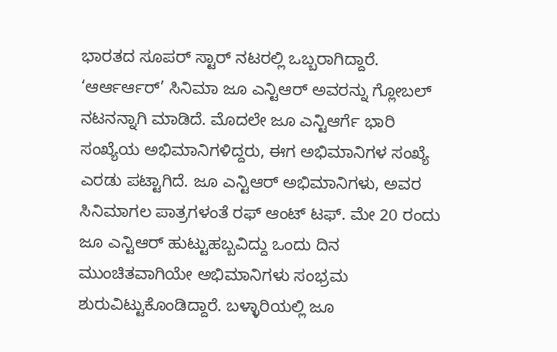ಭಾರತದ ಸೂಪರ್ ಸ್ಟಾರ್ ನಟರಲ್ಲಿ ಒಬ್ಬರಾಗಿದ್ದಾರೆ. ‘ಆರ್ಆರ್ಆರ್’ ಸಿನಿಮಾ ಜೂ ಎನ್ಟಿಆರ್ ಅವರನ್ನು ಗ್ಲೋಬಲ್ ನಟನನ್ನಾಗಿ ಮಾಡಿದೆ. ಮೊದಲೇ ಜೂ ಎನ್ಟಿಆರ್ಗೆ ಭಾರಿ ಸಂಖ್ಯೆಯ ಅಭಿಮಾನಿಗಳಿದ್ದರು, ಈಗ ಅಭಿಮಾನಿಗಳ ಸಂಖ್ಯೆ ಎರಡು ಪಟ್ಟಾಗಿದೆ. ಜೂ ಎನ್ಟಿಆರ್ ಅಭಿಮಾನಿಗಳು, ಅವರ ಸಿನಿಮಾಗಲ ಪಾತ್ರಗಳಂತೆ ರಫ್ ಆಂಟ್ ಟಫ್. ಮೇ 20 ರಂದು ಜೂ ಎನ್ಟಿಆರ್ ಹುಟ್ಟುಹಬ್ಬವಿದ್ದು ಒಂದು ದಿನ ಮುಂಚಿತವಾಗಿಯೇ ಅಭಿಮಾನಿಗಳು ಸಂಭ್ರಮ ಶುರುವಿಟ್ಟುಕೊಂಡಿದ್ದಾರೆ. ಬಳ್ಳಾರಿಯಲ್ಲಿ ಜೂ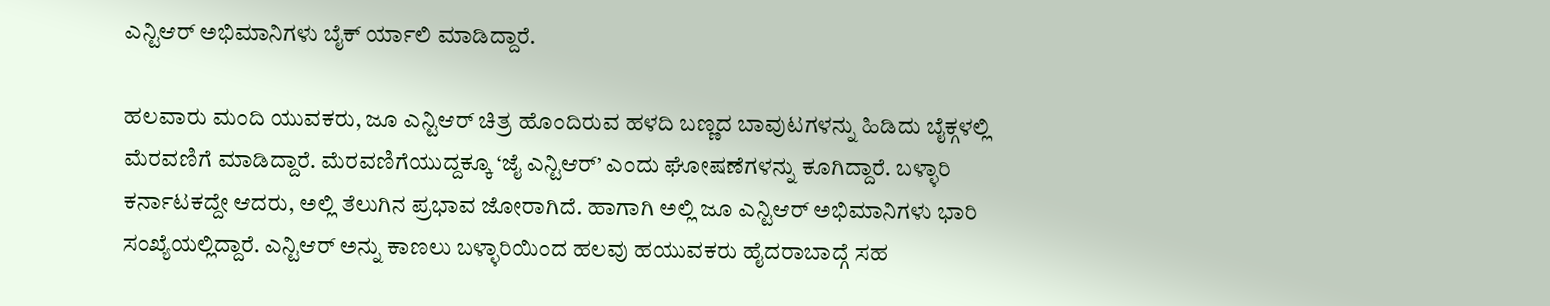ಎನ್ಟಿಆರ್ ಅಭಿಮಾನಿಗಳು ಬೈಕ್ ರ್ಯಾಲಿ ಮಾಡಿದ್ದಾರೆ.

ಹಲವಾರು ಮಂದಿ ಯುವಕರು, ಜೂ ಎನ್ಟಿಆರ್ ಚಿತ್ರ ಹೊಂದಿರುವ ಹಳದಿ ಬಣ್ಣದ ಬಾವುಟಗಳನ್ನು ಹಿಡಿದು ಬೈಕ್ಗಳಲ್ಲಿ ಮೆರವಣಿಗೆ ಮಾಡಿದ್ದಾರೆ. ಮೆರವಣಿಗೆಯುದ್ದಕ್ಕೂ ‘ಜೈ ಎನ್ಟಿಆರ್’ ಎಂದು ಘೋಷಣೆಗಳನ್ನು ಕೂಗಿದ್ದಾರೆ. ಬಳ್ಳಾರಿ ಕರ್ನಾಟಕದ್ದೇ ಆದರು, ಅಲ್ಲಿ ತೆಲುಗಿನ ಪ್ರಭಾವ ಜೋರಾಗಿದೆ. ಹಾಗಾಗಿ ಅಲ್ಲಿ ಜೂ ಎನ್ಟಿಆರ್ ಅಭಿಮಾನಿಗಳು ಭಾರಿ ಸಂಖ್ಯೆಯಲ್ಲಿದ್ದಾರೆ. ಎನ್ಟಿಆರ್ ಅನ್ನು ಕಾಣಲು ಬಳ್ಳಾರಿಯಿಂದ ಹಲವು ಹಯುವಕರು ಹೈದರಾಬಾದ್ಗೆ ಸಹ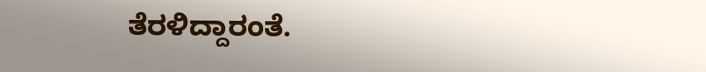ತೆರಳಿದ್ದಾರಂತೆ.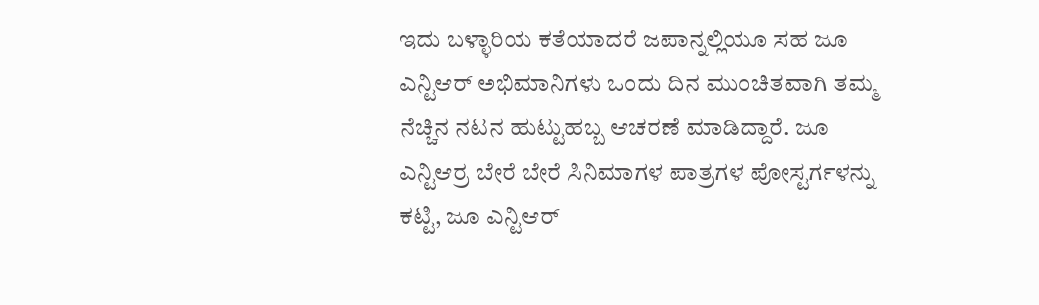ಇದು ಬಳ್ಳಾರಿಯ ಕತೆಯಾದರೆ ಜಪಾನ್ನಲ್ಲಿಯೂ ಸಹ ಜೂ ಎನ್ಟಿಆರ್ ಅಭಿಮಾನಿಗಳು ಒಂದು ದಿನ ಮುಂಚಿತವಾಗಿ ತಮ್ಮ ನೆಚ್ಚಿನ ನಟನ ಹುಟ್ಟುಹಬ್ಬ ಆಚರಣೆ ಮಾಡಿದ್ದಾರೆ. ಜೂ ಎನ್ಟಿಆರ್ರ ಬೇರೆ ಬೇರೆ ಸಿನಿಮಾಗಳ ಪಾತ್ರಗಳ ಪೋಸ್ಟರ್ಗಳನ್ನು ಕಟ್ಟಿ, ಜೂ ಎನ್ಟಿಆರ್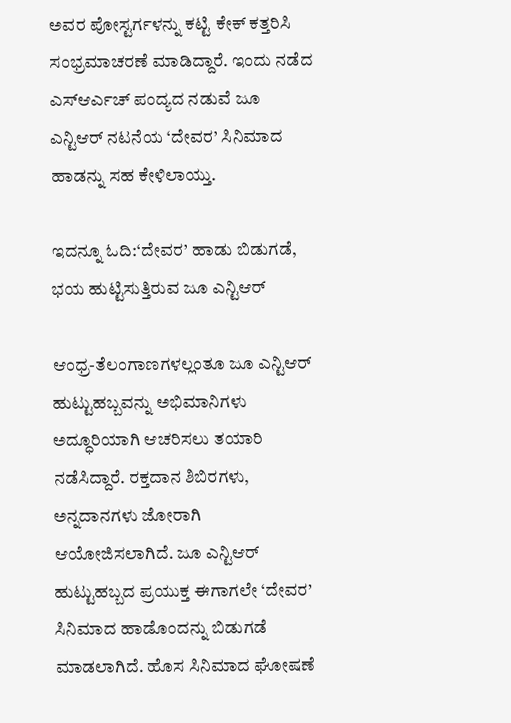ಅವರ ಪೋಸ್ಟರ್ಗಳನ್ನು ಕಟ್ಟಿ ಕೇಕ್ ಕತ್ತರಿಸಿ ಸಂಭ್ರಮಾಚರಣೆ ಮಾಡಿದ್ದಾರೆ. ಇಂದು ನಡೆದ ಎಸ್ಆರ್ಎಚ್ ಪಂದ್ಯದ ನಡುವೆ ಜೂ ಎನ್ಟಿಆರ್ ನಟನೆಯ ‘ದೇವರ’ ಸಿನಿಮಾದ ಹಾಡನ್ನು ಸಹ ಕೇಳಿಲಾಯ್ತು.

ಇದನ್ನೂ ಓದಿ:‘ದೇವರ’ ಹಾಡು ಬಿಡುಗಡೆ, ಭಯ ಹುಟ್ಟಿಸುತ್ತಿರುವ ಜೂ ಎನ್ಟಿಆರ್

ಆಂಧ್ರ-ತೆಲಂಗಾಣಗಳಲ್ಲಂತೂ ಜೂ ಎನ್ಟಿಆರ್ ಹುಟ್ಟುಹಬ್ಬವನ್ನು ಅಭಿಮಾನಿಗಳು ಅದ್ಧೂರಿಯಾಗಿ ಆಚರಿಸಲು ತಯಾರಿ ನಡೆಸಿದ್ದಾರೆ. ರಕ್ತದಾನ ಶಿಬಿರಗಳು, ಅನ್ನದಾನಗಳು ಜೋರಾಗಿ ಆಯೋಜಿಸಲಾಗಿದೆ. ಜೂ ಎನ್ಟಿಆರ್ ಹುಟ್ಟುಹಬ್ಬದ ಪ್ರಯುಕ್ತ ಈಗಾಗಲೇ ‘ದೇವರ’ ಸಿನಿಮಾದ ಹಾಡೊಂದನ್ನು ಬಿಡುಗಡೆ ಮಾಡಲಾಗಿದೆ. ಹೊಸ ಸಿನಿಮಾದ ಘೋಷಣೆ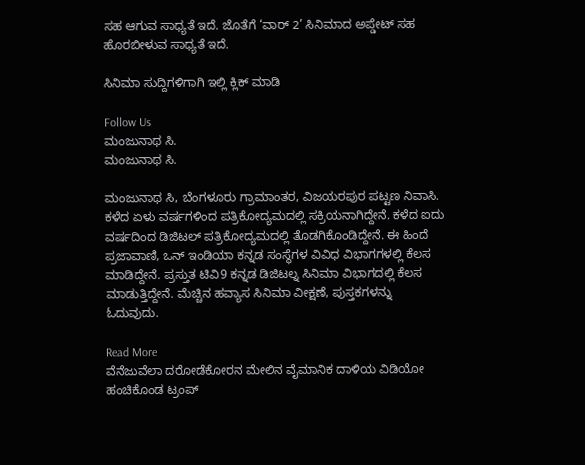ಸಹ ಆಗುವ ಸಾಧ್ಯತೆ ಇದೆ. ಜೊತೆಗೆ ‘ವಾರ್ 2’ ಸಿನಿಮಾದ ಅಪ್ಡೇಟ್ ಸಹ ಹೊರಬೀಳುವ ಸಾಧ್ಯತೆ ಇದೆ.

ಸಿನಿಮಾ ಸುದ್ದಿಗಳಿಗಾಗಿ ಇಲ್ಲಿ ಕ್ಲಿಕ್ ಮಾಡಿ

Follow Us
ಮಂಜುನಾಥ ಸಿ.
ಮಂಜುನಾಥ ಸಿ.

ಮಂಜುನಾಥ ಸಿ, ಬೆಂಗಳೂರು ಗ್ರಾಮಾಂತರ, ವಿಜಯರಪುರ ಪಟ್ಟಣ ನಿವಾಸಿ. ಕಳೆದ ಏಳು ವರ್ಷಗಳಿಂದ ಪತ್ರಿಕೋದ್ಯಮದಲ್ಲಿ ಸಕ್ರಿಯನಾಗಿದ್ದೇನೆ. ಕಳೆದ ಐದು ವರ್ಷದಿಂದ ಡಿಜಿಟಲ್ ಪತ್ರಿಕೋದ್ಯಮದಲ್ಲಿ ತೊಡಗಿಕೊಂಡಿದ್ದೇನೆ. ಈ ಹಿಂದೆ ಪ್ರಜಾವಾಣಿ, ಒನ್ ಇಂಡಿಯಾ ಕನ್ನಡ ಸಂಸ್ಥೆಗಳ ವಿವಿಧ ವಿಭಾಗಗಳಲ್ಲಿ ಕೆಲಸ ಮಾಡಿದ್ದೇನೆ. ಪ್ರಸ್ತುತ ಟಿವಿ9 ಕನ್ನಡ ಡಿಜಿಟಲ್ನ ಸಿನಿಮಾ ವಿಭಾಗದಲ್ಲಿ ಕೆಲಸ ಮಾಡುತ್ತಿದ್ದೇನೆ. ಮೆಚ್ಚಿನ ಹವ್ಯಾಸ ಸಿನಿಮಾ ವೀಕ್ಷಣೆ, ಪುಸ್ತಕಗಳನ್ನು ಓದುವುದು.

Read More
ವೆನೆಜುವೆಲಾ ದರೋಡೆಕೋರನ ಮೇಲಿನ ವೈಮಾನಿಕ ದಾಳಿಯ ವಿಡಿಯೋ ಹಂಚಿಕೊಂಡ ಟ್ರಂಪ್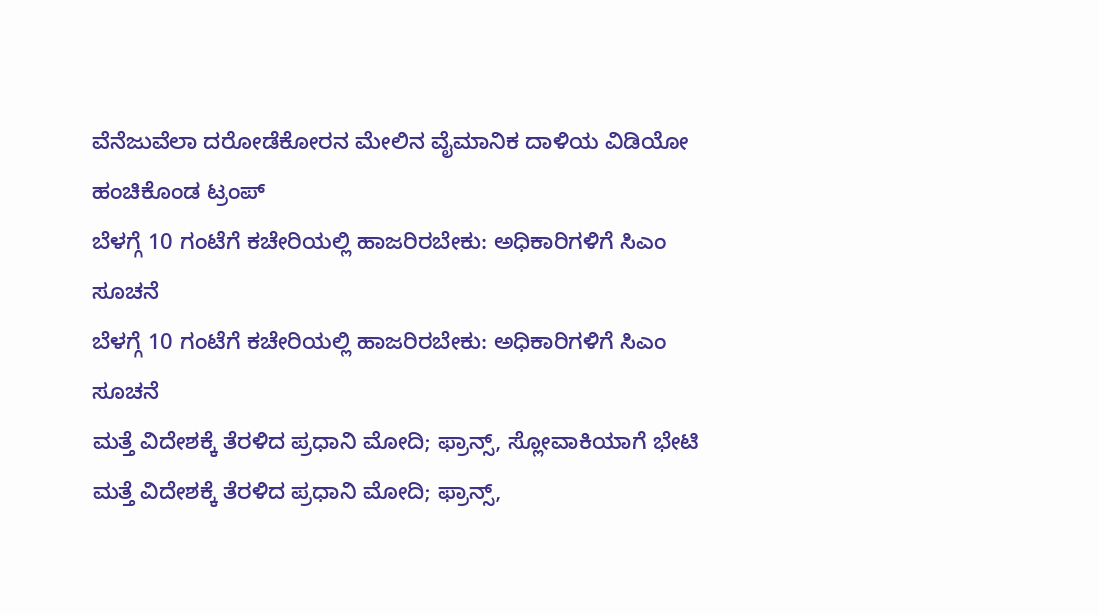ವೆನೆಜುವೆಲಾ ದರೋಡೆಕೋರನ ಮೇಲಿನ ವೈಮಾನಿಕ ದಾಳಿಯ ವಿಡಿಯೋ ಹಂಚಿಕೊಂಡ ಟ್ರಂಪ್
ಬೆಳಗ್ಗೆ 10 ಗಂಟೆಗೆ ಕಚೇರಿಯಲ್ಲಿ ಹಾಜರಿರಬೇಕು: ಅಧಿಕಾರಿಗಳಿಗೆ ಸಿಎಂ ಸೂಚನೆ
ಬೆಳಗ್ಗೆ 10 ಗಂಟೆಗೆ ಕಚೇರಿಯಲ್ಲಿ ಹಾಜರಿರಬೇಕು: ಅಧಿಕಾರಿಗಳಿಗೆ ಸಿಎಂ ಸೂಚನೆ
ಮತ್ತೆ ವಿದೇಶಕ್ಕೆ ತೆರಳಿದ ಪ್ರಧಾನಿ ಮೋದಿ; ಫ್ರಾನ್ಸ್, ಸ್ಲೋವಾಕಿಯಾಗೆ ಭೇಟಿ
ಮತ್ತೆ ವಿದೇಶಕ್ಕೆ ತೆರಳಿದ ಪ್ರಧಾನಿ ಮೋದಿ; ಫ್ರಾನ್ಸ್,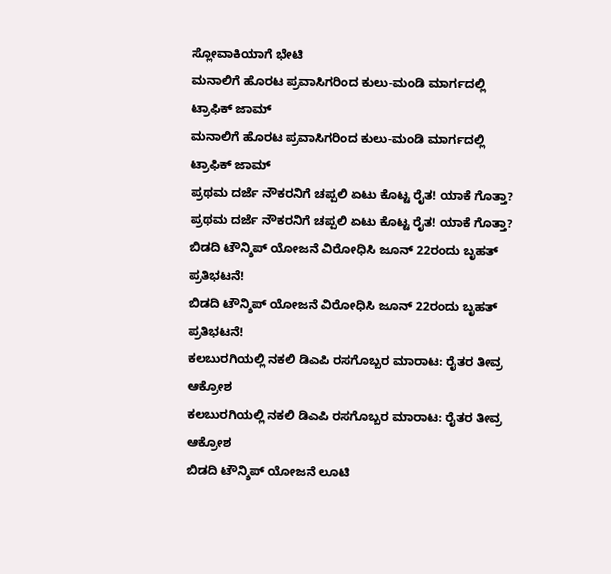ಸ್ಲೋವಾಕಿಯಾಗೆ ಭೇಟಿ
ಮನಾಲಿಗೆ ಹೊರಟ ಪ್ರವಾಸಿಗರಿಂದ ಕುಲು-ಮಂಡಿ ಮಾರ್ಗದಲ್ಲಿ ಟ್ರಾಫಿಕ್ ಜಾಮ್
ಮನಾಲಿಗೆ ಹೊರಟ ಪ್ರವಾಸಿಗರಿಂದ ಕುಲು-ಮಂಡಿ ಮಾರ್ಗದಲ್ಲಿ ಟ್ರಾಫಿಕ್ ಜಾಮ್
ಪ್ರಥಮ ದರ್ಜೆ ನೌಕರನಿಗೆ ಚಪ್ಪಲಿ ಏಟು ಕೊಟ್ಟ ರೈತ! ಯಾಕೆ ಗೊತ್ತಾ?
ಪ್ರಥಮ ದರ್ಜೆ ನೌಕರನಿಗೆ ಚಪ್ಪಲಿ ಏಟು ಕೊಟ್ಟ ರೈತ! ಯಾಕೆ ಗೊತ್ತಾ?
ಬಿಡದಿ ಟೌನ್ಶಿಪ್ ಯೋಜನೆ ವಿರೋಧಿಸಿ ಜೂನ್ 22ರಂದು ಬೃಹತ್ ಪ್ರತಿಭಟನೆ!
ಬಿಡದಿ ಟೌನ್ಶಿಪ್ ಯೋಜನೆ ವಿರೋಧಿಸಿ ಜೂನ್ 22ರಂದು ಬೃಹತ್ ಪ್ರತಿಭಟನೆ!
ಕಲಬುರಗಿಯಲ್ಲಿ ನಕಲಿ ಡಿಎಪಿ ರಸಗೊಬ್ಬರ ಮಾರಾಟ: ರೈತರ ತೀವ್ರ ಆಕ್ರೋಶ
ಕಲಬುರಗಿಯಲ್ಲಿ ನಕಲಿ ಡಿಎಪಿ ರಸಗೊಬ್ಬರ ಮಾರಾಟ: ರೈತರ ತೀವ್ರ ಆಕ್ರೋಶ
ಬಿಡದಿ ಟೌನ್ಶಿಪ್ ಯೋಜನೆ ಲೂಟಿ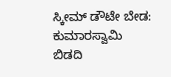ಸ್ಕೀಮ್ ಡೌಟೇ ಬೇಡ: ಕುಮಾರಸ್ವಾಮಿ
ಬಿಡದಿ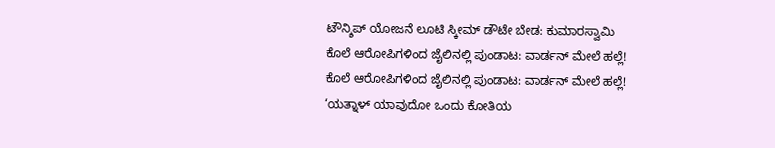ಟೌನ್ಶಿಪ್ ಯೋಜನೆ ಲೂಟಿ ಸ್ಕೀಮ್ ಡೌಟೇ ಬೇಡ: ಕುಮಾರಸ್ವಾಮಿ
ಕೊಲೆ ಆರೋಪಿಗಳಿಂದ ಜೈಲಿನಲ್ಲಿ ಪುಂಡಾಟ: ವಾರ್ಡನ್ ಮೇಲೆ ಹಲ್ಲೆ!
ಕೊಲೆ ಆರೋಪಿಗಳಿಂದ ಜೈಲಿನಲ್ಲಿ ಪುಂಡಾಟ: ವಾರ್ಡನ್ ಮೇಲೆ ಹಲ್ಲೆ!
‘ಯತ್ನಾಳ್ ಯಾವುದೋ ಒಂದು ಕೋತಿಯ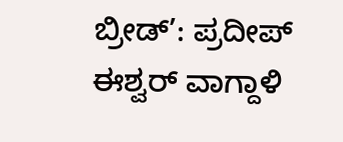ಬ್ರೀಡ್’: ಪ್ರದೀಪ್ ಈಶ್ವರ್ ವಾಗ್ದಾಳಿ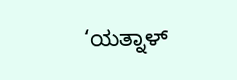‘ಯತ್ನಾಳ್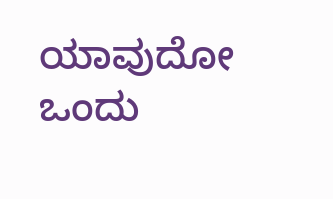ಯಾವುದೋ ಒಂದು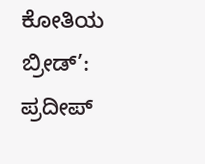ಕೋತಿಯ ಬ್ರೀಡ್’: ಪ್ರದೀಪ್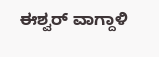ಈಶ್ವರ್ ವಾಗ್ದಾಳಿ